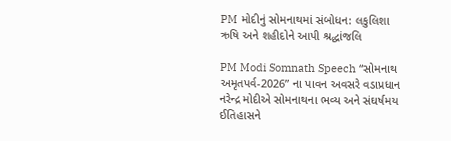PM મોદીનું સોમનાથમાં સંબોધન: લકુલિશા ઋષિ અને શહીદોને આપી શ્રદ્ધાંજલિ

PM Modi Somnath Speech “સોમનાથ અમૃતપર્વ-2026” ના પાવન અવસરે વડાપ્રધાન નરેન્દ્ર મોદીએ સોમનાથના ભવ્ય અને સંઘર્ષમય ઈતિહાસને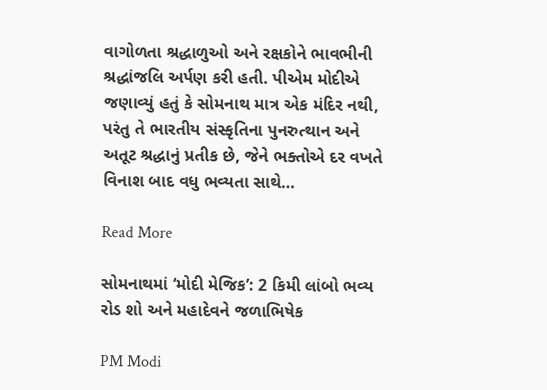વાગોળતા શ્રદ્ધાળુઓ અને રક્ષકોને ભાવભીની શ્રદ્ધાંજલિ અર્પણ કરી હતી. પીએમ મોદીએ જણાવ્યું હતું કે સોમનાથ માત્ર એક મંદિર નથી, પરંતુ તે ભારતીય સંસ્કૃતિના પુનરુત્થાન અને અતૂટ શ્રદ્ધાનું પ્રતીક છે, જેને ભક્તોએ દર વખતે વિનાશ બાદ વધુ ભવ્યતા સાથે…

Read More

સોમનાથમાં ‘મોદી મેજિક’: 2 કિમી લાંબો ભવ્ય રોડ શો અને મહાદેવને જળાભિષેક

PM Modi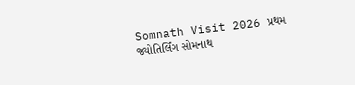Somnath Visit 2026 પ્રથમ જ્યોતિર્લિંગ સોમનાથ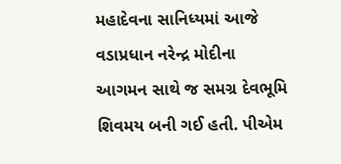મહાદેવના સાનિધ્યમાં આજે વડાપ્રધાન નરેન્દ્ર મોદીના આગમન સાથે જ સમગ્ર દેવભૂમિ શિવમય બની ગઈ હતી. પીએમ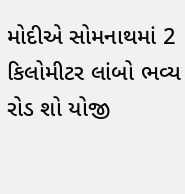મોદીએ સોમનાથમાં 2 કિલોમીટર લાંબો ભવ્ય રોડ શો યોજી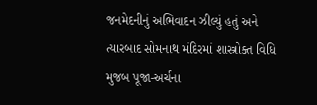જનમેદનીનું અભિવાદન ઝીલ્યું હતું અને ત્યારબાદ સોમનાથ મંદિરમાં શાસ્ત્રોક્ત વિધિ મુજબ પૂજા-અર્ચના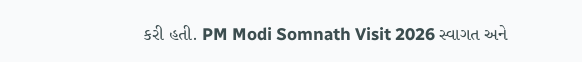કરી હતી. PM Modi Somnath Visit 2026 સ્વાગત અને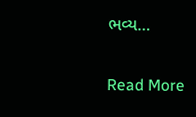ભવ્ય…

Read More